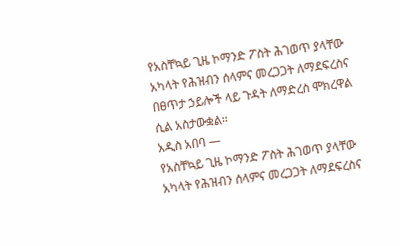የአስቸኳይ ጊዜ ኮማንድ ፖስት ሕገወጥ ያላቸው አካላት የሕዝብን ሰላምና መረጋጋት ለማደፍረስና በፀጥታ ኃይሎች ላይ ጉዳት ለማድረስ ሞክረዋል ሲል አስታውቋል።
አዲስ አበባ —
የአስቸኳይ ጊዜ ኮማንድ ፖስት ሕገወጥ ያላቸው አካላት የሕዝብን ሰላምና መረጋጋት ለማደፍረስና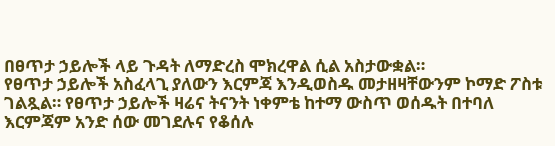በፀጥታ ኃይሎች ላይ ጉዳት ለማድረስ ሞክረዋል ሲል አስታውቋል።
የፀጥታ ኃይሎች አስፈላጊ ያለውን እርምጃ እንዲወስዱ መታዘዛቸውንም ኮማድ ፖስቱ ገልጿል። የፀጥታ ኃይሎች ዛሬና ትናንት ነቀምቴ ከተማ ውስጥ ወሰዱት በተባለ እርምጃም አንድ ሰው መገደሉና የቆሰሉ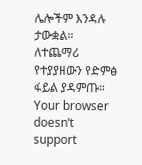ሌሎችም እንዳሉ ታውቋል።
ለተጨማሪ የተያያዘውን የድምፅ ፋይል ያዳምጡ።
Your browser doesn’t support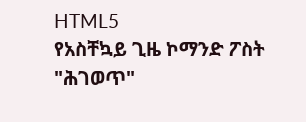HTML5
የአስቸኳይ ጊዜ ኮማንድ ፖስት "ሕገወጥ"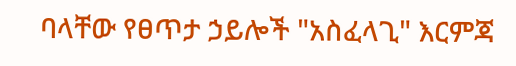ባላቸው የፀጥታ ኃይሎች "አስፈላጊ" እርምጃ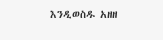እንዲወስዱ አዘዘ